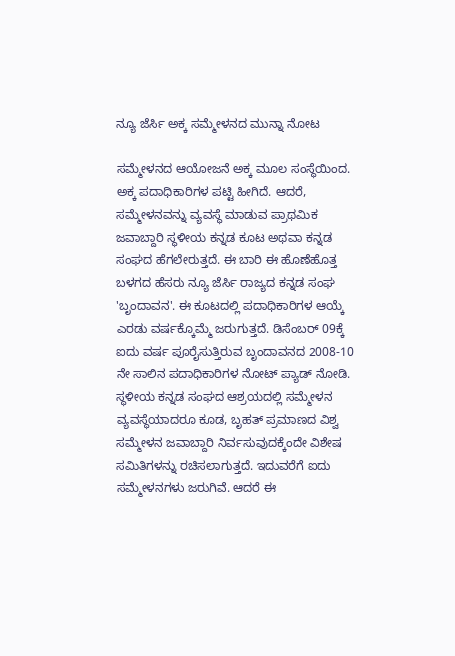ನ್ಯೂ ಜೆರ್ಸಿ ಅಕ್ಕ ಸಮ್ಮೇಳನದ ಮುನ್ನಾ ನೋಟ

ಸಮ್ಮೇಳನದ ಆಯೋಜನೆ ಅಕ್ಕ ಮೂಲ ಸಂಸ್ಥೆಯಿಂದ. ಅಕ್ಕ ಪದಾಧಿಕಾರಿಗಳ ಪಟ್ಟಿ ಹೀಗಿದೆ. ಆದರೆ, ಸಮ್ಮೇಳನವನ್ನು ವ್ಯವಸ್ಥೆ ಮಾಡುವ ಪ್ರಾಥಮಿಕ ಜವಾಬ್ದಾರಿ ಸ್ಥಳೀಯ ಕನ್ನಡ ಕೂಟ ಅಥವಾ ಕನ್ನಡ ಸಂಘದ ಹೆಗಲೇರುತ್ತದೆ. ಈ ಬಾರಿ ಈ ಹೊಣೆಹೊತ್ತ ಬಳಗದ ಹೆಸರು ನ್ಯೂ ಜೆರ್ಸಿ ರಾಜ್ಯದ ಕನ್ನಡ ಸಂಘ 'ಬೃಂದಾವನ'. ಈ ಕೂಟದಲ್ಲಿ ಪದಾಧಿಕಾರಿಗಳ ಆಯ್ಕೆ ಎರಡು ವರ್ಷಕ್ಕೊಮ್ಮೆ ಜರುಗುತ್ತದೆ. ಡಿಸೆಂಬರ್ 09ಕ್ಕೆ ಐದು ವರ್ಷ ಪೂರೈಸುತ್ತಿರುವ ಬೃಂದಾವನದ 2008-10 ನೇ ಸಾಲಿನ ಪದಾಧಿಕಾರಿಗಳ ನೋಟ್ ಪ್ಯಾಡ್ ನೋಡಿ.
ಸ್ಥಳೀಯ ಕನ್ನಡ ಸಂಘದ ಆಶ್ರಯದಲ್ಲಿ ಸಮ್ಮೇಳನ ವ್ಯವಸ್ಥೆಯಾದರೂ ಕೂಡ, ಬೃಹತ್ ಪ್ರಮಾಣದ ವಿಶ್ವ ಸಮ್ಮೇಳನ ಜವಾಬ್ದಾರಿ ನಿರ್ವಸುವುದಕ್ಕೆಂದೇ ವಿಶೇಷ ಸಮಿತಿಗಳನ್ನು ರಚಿಸಲಾಗುತ್ತದೆ. ಇದುವರೆಗೆ ಐದು ಸಮ್ಮೇಳನಗಳು ಜರುಗಿವೆ. ಆದರೆ ಈ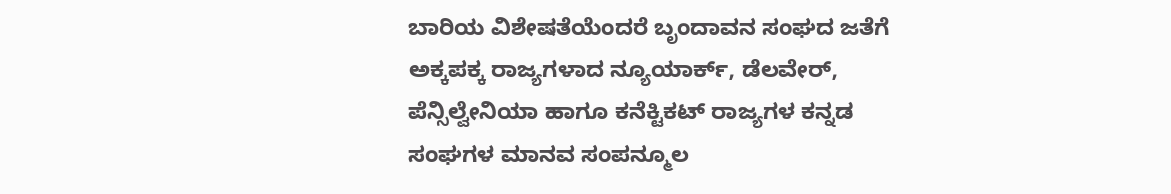ಬಾರಿಯ ವಿಶೇಷತೆಯೆಂದರೆ ಬೃಂದಾವನ ಸಂಘದ ಜತೆಗೆ ಅಕ್ಕಪಕ್ಕ ರಾಜ್ಯಗಳಾದ ನ್ಯೂಯಾರ್ಕ್, ಡೆಲವೇರ್, ಪೆನ್ಸಿಲ್ವೇನಿಯಾ ಹಾಗೂ ಕನೆಕ್ಟಿಕಟ್ ರಾಜ್ಯಗಳ ಕನ್ನಡ ಸಂಘಗಳ ಮಾನವ ಸಂಪನ್ಮೂಲ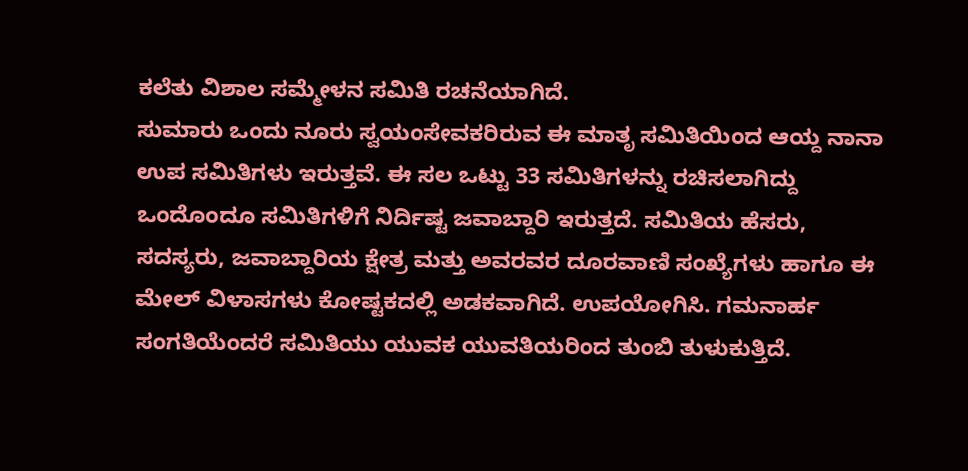ಕಲೆತು ವಿಶಾಲ ಸಮ್ಮೇಳನ ಸಮಿತಿ ರಚನೆಯಾಗಿದೆ.
ಸುಮಾರು ಒಂದು ನೂರು ಸ್ವಯಂಸೇವಕರಿರುವ ಈ ಮಾತೃ ಸಮಿತಿಯಿಂದ ಆಯ್ದ ನಾನಾ ಉಪ ಸಮಿತಿಗಳು ಇರುತ್ತವೆ. ಈ ಸಲ ಒಟ್ಟು 33 ಸಮಿತಿಗಳನ್ನು ರಚಿಸಲಾಗಿದ್ದು ಒಂದೊಂದೂ ಸಮಿತಿಗಳಿಗೆ ನಿರ್ದಿಷ್ಟ ಜವಾಬ್ದಾರಿ ಇರುತ್ತದೆ. ಸಮಿತಿಯ ಹೆಸರು, ಸದಸ್ಯರು, ಜವಾಬ್ದಾರಿಯ ಕ್ಷೇತ್ರ ಮತ್ತು ಅವರವರ ದೂರವಾಣಿ ಸಂಖ್ಯೆಗಳು ಹಾಗೂ ಈ ಮೇಲ್ ವಿಳಾಸಗಳು ಕೋಷ್ಟಕದಲ್ಲಿ ಅಡಕವಾಗಿದೆ. ಉಪಯೋಗಿಸಿ. ಗಮನಾರ್ಹ ಸಂಗತಿಯೆಂದರೆ ಸಮಿತಿಯು ಯುವಕ ಯುವತಿಯರಿಂದ ತುಂಬಿ ತುಳುಕುತ್ತಿದೆ.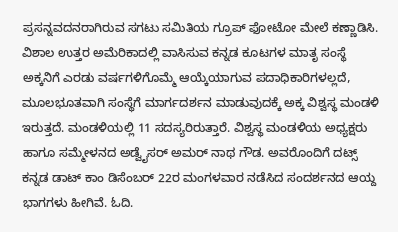ಪ್ರಸನ್ನವದನರಾಗಿರುವ ಸಗಟು ಸಮಿತಿಯ ಗ್ರೂಪ್ ಫೋಟೋ ಮೇಲೆ ಕಣ್ಣಾಡಿಸಿ.
ವಿಶಾಲ ಉತ್ತರ ಅಮೆರಿಕಾದಲ್ಲಿ ವಾಸಿಸುವ ಕನ್ನಡ ಕೂಟಗಳ ಮಾತೃ ಸಂಸ್ಥೆ ಅಕ್ಕನಿಗೆ ಎರಡು ವರ್ಷಗಳಿಗೊಮ್ಮೆ ಆಯ್ಕೆಯಾಗುವ ಪದಾಧಿಕಾರಿಗಳಲ್ಲದೆ, ಮೂಲಭೂತವಾಗಿ ಸಂಸ್ಥೆಗೆ ಮಾರ್ಗದರ್ಶನ ಮಾಡುವುದಕ್ಕೆ ಅಕ್ಕ ವಿಶ್ವಸ್ಥ ಮಂಡಳಿ ಇರುತ್ತದೆ. ಮಂಡಳಿಯಲ್ಲಿ 11 ಸದಸ್ಯರಿರುತ್ತಾರೆ. ವಿಶ್ವಸ್ಥ ಮಂಡಳಿಯ ಅಧ್ಯಕ್ಷರು ಹಾಗೂ ಸಮ್ಮೇಳನದ ಅಡ್ವೈಸರ್ ಅಮರ್ ನಾಥ ಗೌಡ. ಅವರೊಂದಿಗೆ ದಟ್ಸ್ ಕನ್ನಡ ಡಾಟ್ ಕಾಂ ಡಿಸೆಂಬರ್ 22ರ ಮಂಗಳವಾರ ನಡೆಸಿದ ಸಂದರ್ಶನದ ಆಯ್ದ ಭಾಗಗಳು ಹೀಗಿವೆ. ಓದಿ.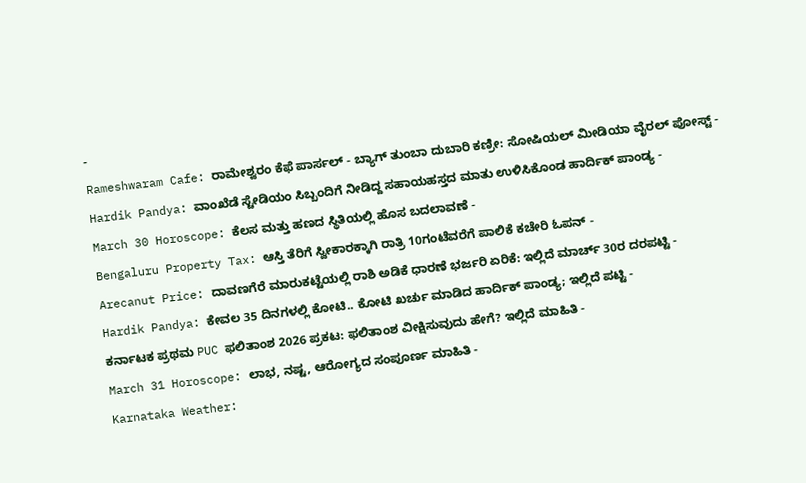-
Rameshwaram Cafe: ರಾಮೇಶ್ವರಂ ಕೆಫೆ ಪಾರ್ಸಲ್ - ಬ್ಯಾಗ್ ತುಂಬಾ ದುಬಾರಿ ಕಣ್ರೀ: ಸೋಷಿಯಲ್ ಮೀಡಿಯಾ ವೈರಲ್ ಪೋಸ್ಟ್ -
Hardik Pandya: ವಾಂಖೆಡೆ ಸ್ಟೇಡಿಯಂ ಸಿಬ್ಬಂದಿಗೆ ನೀಡಿದ್ದ ಸಹಾಯಹಸ್ತದ ಮಾತು ಉಳಿಸಿಕೊಂಡ ಹಾರ್ದಿಕ್ ಪಾಂಡ್ಯ -
March 30 Horoscope: ಕೆಲಸ ಮತ್ತು ಹಣದ ಸ್ಥಿತಿಯಲ್ಲಿ ಹೊಸ ಬದಲಾವಣೆ -
Bengaluru Property Tax: ಆಸ್ತಿ ತೆರಿಗೆ ಸ್ವೀಕಾರಕ್ಕಾಗಿ ರಾತ್ರಿ 10ಗಂಟೆವರೆಗೆ ಪಾಲಿಕೆ ಕಚೇರಿ ಓಪನ್ -
Arecanut Price: ದಾವಣಗೆರೆ ಮಾರುಕಟ್ಟೆಯಲ್ಲಿ ರಾಶಿ ಅಡಿಕೆ ಧಾರಣೆ ಭರ್ಜರಿ ಏರಿಕೆ: ಇಲ್ಲಿದೆ ಮಾರ್ಚ್ 30ರ ದರಪಟ್ಟಿ -
Hardik Pandya: ಕೇವಲ 35 ದಿನಗಳಲ್ಲಿ ಕೋಟಿ.. ಕೋಟಿ ಖರ್ಚು ಮಾಡಿದ ಹಾರ್ದಿಕ್ ಪಾಂಡ್ಯ; ಇಲ್ಲಿದೆ ಪಟ್ಟಿ -
ಕರ್ನಾಟಕ ಪ್ರಥಮ PUC ಫಲಿತಾಂಶ 2026 ಪ್ರಕಟ: ಫಲಿತಾಂಶ ವೀಕ್ಷಿಸುವುದು ಹೇಗೆ? ಇಲ್ಲಿದೆ ಮಾಹಿತಿ -
March 31 Horoscope: ಲಾಭ, ನಷ್ಟ, ಆರೋಗ್ಯದ ಸಂಪೂರ್ಣ ಮಾಹಿತಿ -
Karnataka Weather: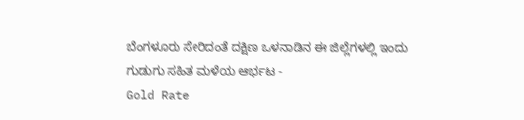ಬೆಂಗಳೂರು ಸೇರಿದಂತೆ ದಕ್ಷಿಣ ಒಳನಾಡಿನ ಈ ಜಿಲ್ಲೆಗಳಲ್ಲಿ ಇಂದು ಗುಡುಗು ಸಹಿತ ಮಳೆಯ ಆರ್ಭಟ -
Gold Rate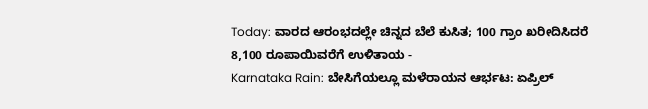Today: ವಾರದ ಆರಂಭದಲ್ಲೇ ಚಿನ್ನದ ಬೆಲೆ ಕುಸಿತ; 100 ಗ್ರಾಂ ಖರೀದಿಸಿದರೆ 8,100 ರೂಪಾಯಿವರೆಗೆ ಉಳಿತಾಯ -
Karnataka Rain: ಬೇಸಿಗೆಯಲ್ಲೂ ಮಳೆರಾಯನ ಆರ್ಭಟ: ಏಪ್ರಿಲ್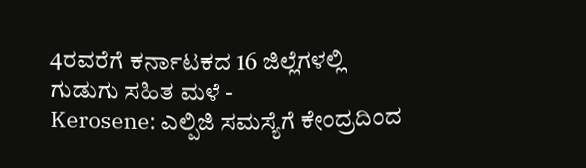4ರವರೆಗೆ ಕರ್ನಾಟಕದ 16 ಜಿಲ್ಲೆಗಳಲ್ಲಿ ಗುಡುಗು ಸಹಿತ ಮಳೆ -
Kerosene: ಎಲ್ಪಿಜಿ ಸಮಸ್ಯೆಗೆ ಕೇಂದ್ರದಿಂದ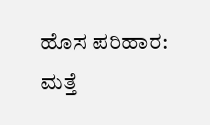ಹೊಸ ಪರಿಹಾರ: ಮತ್ತೆ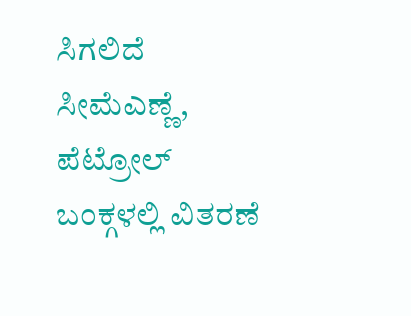ಸಿಗಲಿದೆ ಸೀಮೆಎಣ್ಣೆ, ಪೆಟ್ರೋಲ್ ಬಂಕ್ಗಳಲ್ಲಿ ವಿತರಣೆ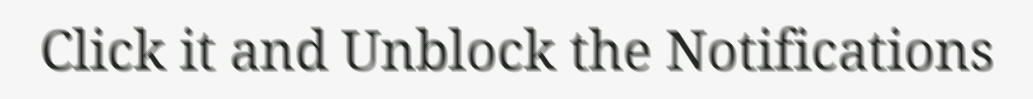Click it and Unblock the Notifications